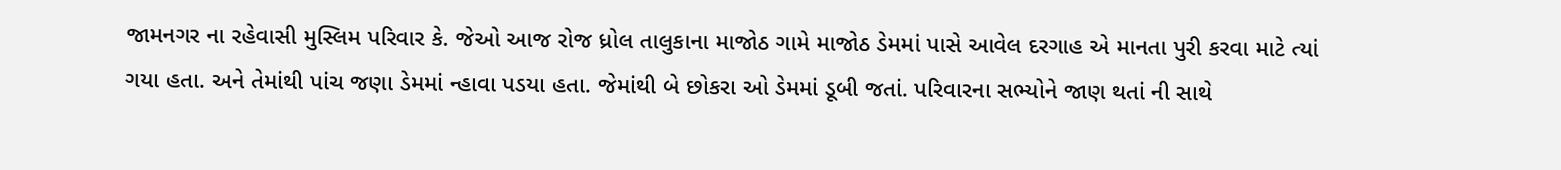જામનગર ના રહેવાસી મુસ્લિમ પરિવાર કે. જેઓ આજ રોજ ધ્રોલ તાલુકાના માજોઠ ગામે માજોઠ ડેમમાં પાસે આવેલ દરગાહ એ માનતા પુરી કરવા માટે ત્યાં ગયા હતા. અને તેમાંથી પાંચ જણા ડેમમાં ન્હાવા પડયા હતા. જેમાંથી બે છોકરા ઓ ડેમમાં ડૂબી જતાં. પરિવારના સભ્યોને જાણ થતાં ની સાથે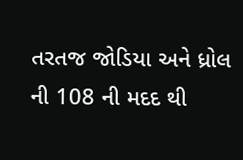તરતજ જોડિયા અને ધ્રોલ ની 108 ની મદદ થી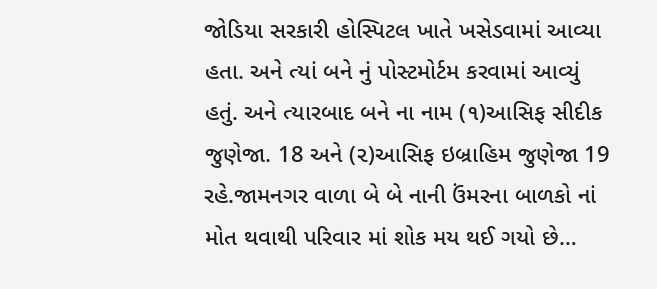જોડિયા સરકારી હોસ્પિટલ ખાતે ખસેડવામાં આવ્યા હતા. અને ત્યાં બને નું પોસ્ટમોર્ટમ કરવામાં આવ્યું હતું. અને ત્યારબાદ બને ના નામ (૧)આસિફ સીદીક જુણેજા. 18 અને (૨)આસિફ ઇબ્રાહિમ જુણેજા 19 રહે.જામનગર વાળા બે બે નાની ઉંમરના બાળકો નાં મોત થવાથી પરિવાર માં શોક મય થઈ ગયો છે…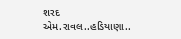શરદ એમ.રાવલ..હડિયાણા..